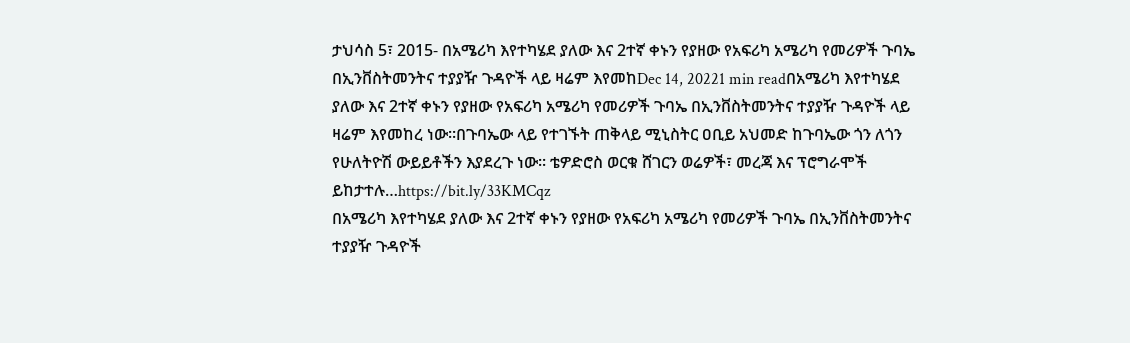ታህሳስ 5፣ 2015- በአሜሪካ እየተካሄደ ያለው እና 2ተኛ ቀኑን የያዘው የአፍሪካ አሜሪካ የመሪዎች ጉባኤ በኢንቨስትመንትና ተያያዥ ጉዳዮች ላይ ዛሬም እየመከDec 14, 20221 min readበአሜሪካ እየተካሄደ ያለው እና 2ተኛ ቀኑን የያዘው የአፍሪካ አሜሪካ የመሪዎች ጉባኤ በኢንቨስትመንትና ተያያዥ ጉዳዮች ላይ ዛሬም እየመከረ ነው፡፡በጉባኤው ላይ የተገኙት ጠቅላይ ሚኒስትር ዐቢይ አህመድ ከጉባኤው ጎን ለጎን የሁለትዮሽ ውይይቶችን እያደረጉ ነው፡፡ ቴዎድሮስ ወርቁ ሸገርን ወሬዎች፣ መረጃ እና ፕሮግራሞች ይከታተሉ…https://bit.ly/33KMCqz
በአሜሪካ እየተካሄደ ያለው እና 2ተኛ ቀኑን የያዘው የአፍሪካ አሜሪካ የመሪዎች ጉባኤ በኢንቨስትመንትና ተያያዥ ጉዳዮች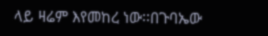ላይ ዛሬም እየመከረ ነው፡፡በጉባኤው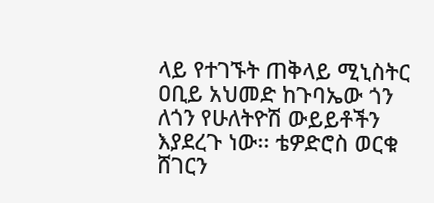ላይ የተገኙት ጠቅላይ ሚኒስትር ዐቢይ አህመድ ከጉባኤው ጎን ለጎን የሁለትዮሽ ውይይቶችን እያደረጉ ነው፡፡ ቴዎድሮስ ወርቁ ሸገርን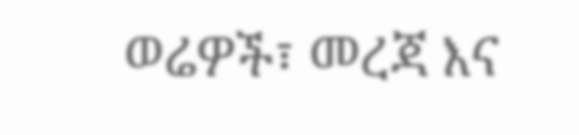ወሬዎች፣ መረጃ እና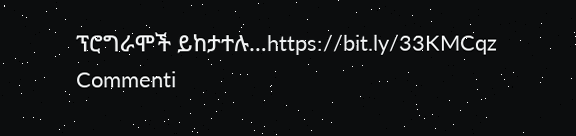ፕሮግራሞች ይከታተሉ…https://bit.ly/33KMCqz
Commenti